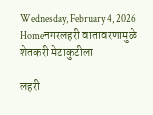Wednesday, February 4, 2026
Homeनगरलहरी वातावरणामुळे शेतकरी मेटाकुटीला

लहरी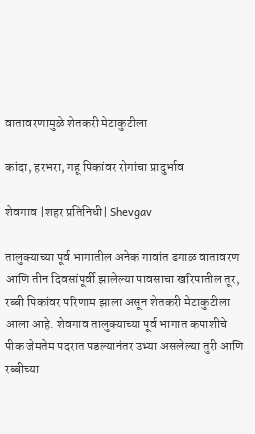वातावरणामुळे शेतकरी मेटाकुटीला

कांदा, हरभरा, गहू पिकांवर रोगांचा प्रादुर्भाव

शेवगाव |शहर प्रतिनिधी| Shevgav

तालुक्याच्या पूर्व भागातील अनेक गावांत ढगाळ वातावरण आणि तीन दिवसांपूर्वी झालेल्या पावसाचा खरिपातील तूर, रब्बी पिकांवर परिणाम झाला असून शेतकरी मेटाकुटीला आला आहे. शेवगाव तालुक्याच्या पूर्व भागात कपाशीचे पीक जेमतेम पदरात पडल्यानंतर उभ्या असलेल्या तुरी आणि रब्बीच्या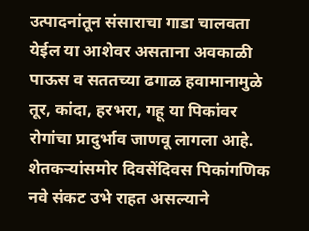उत्पादनांतून संसाराचा गाडा चालवता येईल या आशेवर असताना अवकाळी पाऊस व सततच्या ढगाळ हवामानामुळे तूर, कांदा, हरभरा, गहू या पिकांवर रोगांचा प्रादुर्भाव जाणवू लागला आहे. शेतकर्‍यांसमोर दिवसेंदिवस पिकांगणिक नवे संकट उभे राहत असल्याने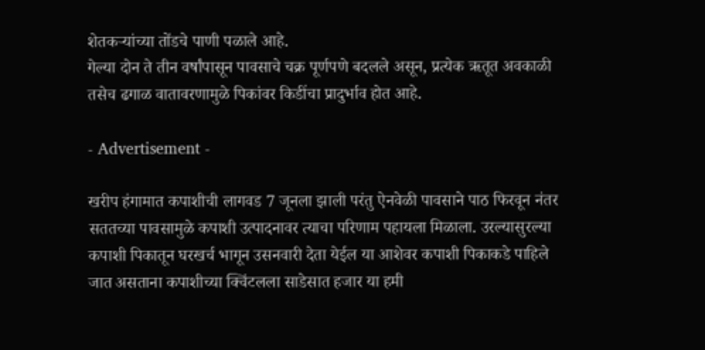शेतकर्‍यांच्या तोंडचे पाणी पळाले आहे.
गेल्या दोन ते तीन वर्षांपासून पावसाचे चक्र पूर्णपणे बदलले असून, प्रत्येक ऋतूत अवकाळी तसेच ढगाळ वातावरणामुळे पिकांवर किडींचा प्रादुर्भाव होत आहे.

- Advertisement -

खरीप हंगामात कपाशीची लागवड 7 जूनला झाली परंतु ऐनवेळी पावसाने पाठ फिरवून नंतर सततच्या पावसामुळे कपाशी उत्पादनावर त्याचा परिणाम पहायला मिळाला. उरल्यासुरल्या कपाशी पिकातून घरखर्च भागून उसनवारी देता येईल या आशेवर कपाशी पिकाकडे पाहिले जात असताना कपाशीच्या क्विंटलला साडेसात हजार या हमी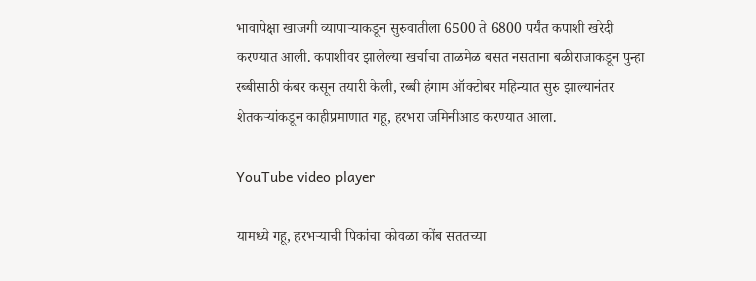भावापेक्षा खाजगी व्यापार्‍याकडून सुरुवातीला 6500 ते 6800 पर्यंत कपाशी खरेदी करण्यात आली. कपाशीवर झालेल्या खर्चाचा ताळमेळ बसत नसताना बळीराजाकडून पुन्हा रब्बीसाठी कंबर कसून तयारी केली, रब्बी हंगाम ऑक्टोबर महिन्यात सुरु झाल्यानंतर शेतकर्‍यांकडून काहीप्रमाणात गहू, हरभरा जमिनीआड करण्यात आला.

YouTube video player

यामध्ये गहू, हरभर्‍याची पिकांचा कोवळा कोंब सततच्या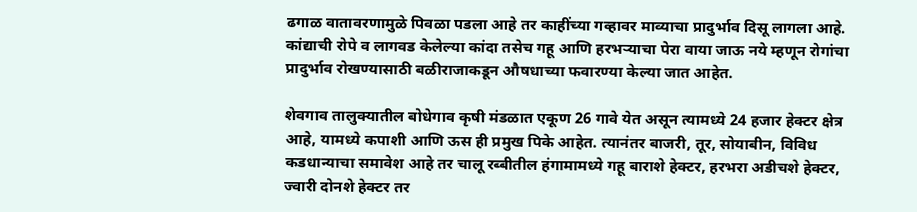ढगाळ वातावरणामुळे पिवळा पडला आहे तर काहींच्या गव्हावर माव्याचा प्रादुर्भाव दिसू लागला आहे. कांद्याची रोपे व लागवड केलेल्या कांदा तसेच गहू आणि हरभर्‍याचा पेरा वाया जाऊ नये म्हणून रोगांचा प्रादुर्भाव रोखण्यासाठी बळीराजाकडून औषधाच्या फवारण्या केल्या जात आहेत.

शेवगाव तालुक्यातील बोधेगाव कृषी मंडळात एकूण 26 गावे येत असून त्यामध्ये 24 हजार हेक्टर क्षेत्र आहे, यामध्ये कपाशी आणि ऊस ही प्रमुख पिके आहेत. त्यानंतर बाजरी, तूर, सोयाबीन, विविध कडधान्याचा समावेश आहे तर चालू रब्बीतील हंगामामध्ये गहू बाराशे हेक्टर, हरभरा अडीचशे हेक्टर, ज्वारी दोनशे हेक्टर तर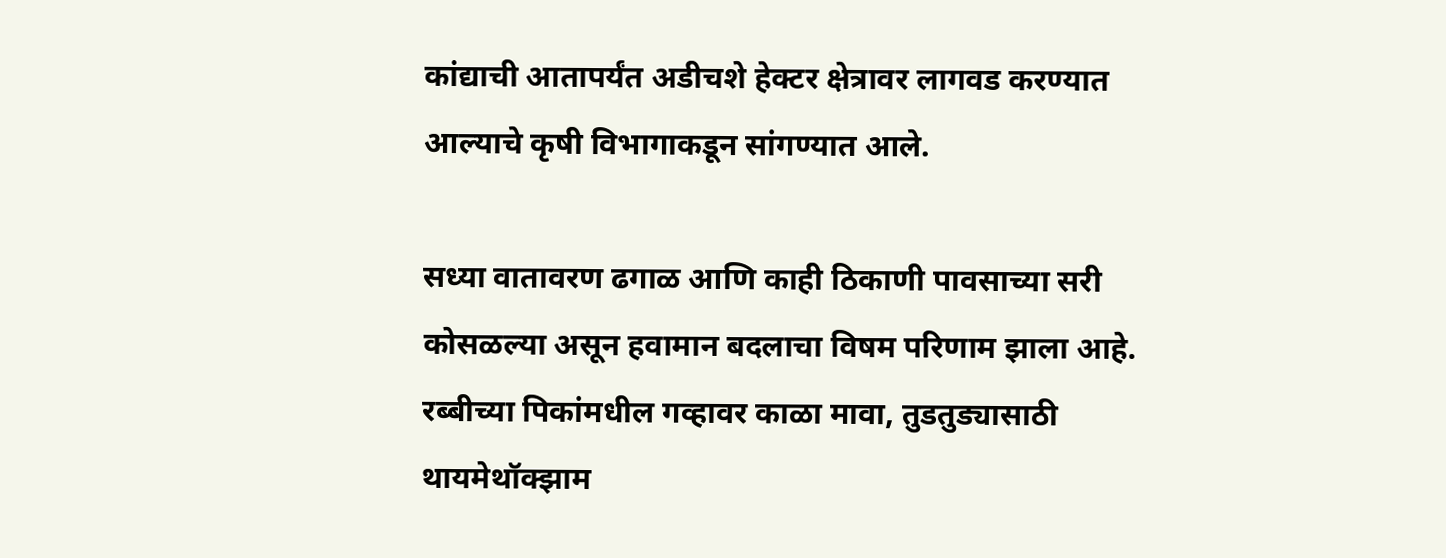कांद्याची आतापर्यंत अडीचशे हेक्टर क्षेत्रावर लागवड करण्यात आल्याचे कृषी विभागाकडून सांगण्यात आले.

सध्या वातावरण ढगाळ आणि काही ठिकाणी पावसाच्या सरी कोसळल्या असून हवामान बदलाचा विषम परिणाम झाला आहे. रब्बीच्या पिकांमधील गव्हावर काळा मावा, तुडतुड्यासाठी थायमेथॉक्झाम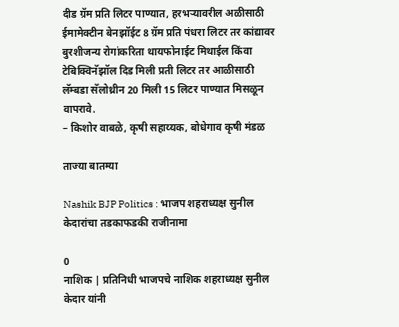दीड ग्रॅम प्रति लिटर पाण्यात, हरभर्‍यावरील अळीसाठी ईमामेक्टीन बेनझॉईट 8 ग्रॅम प्रति पंधरा लिटर तर कांद्यावर बुरशीजन्य रोगांकरिता थायफोनाईट मिथाईल किंवा टेबिक्विनॅझॉल दिड मिली प्रती लिटर तर आळीसाठी लॅम्बडा सॅलोथ्रीन 20 मिली 15 लिटर पाण्यात मिसळून वापरावे.
– किशोर वाबळे, कृषी सहाय्यक, बोधेगाव कृषी मंडळ

ताज्या बातम्या

Nashik BJP Politics : भाजप शहराध्यक्ष सुनील केदारांचा तडकाफडकी राजीनामा

0
नाशिक | प्रतिनिधी भाजपचे नाशिक शहराध्यक्ष सुनील केदार यांनी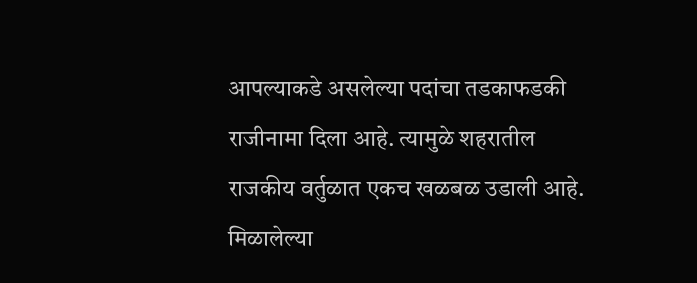आपल्याकडे असलेल्या पदांचा तडकाफडकी राजीनामा दिला आहे. त्यामुळे शहरातील राजकीय वर्तुळात एकच खळबळ उडाली आहे. मिळालेल्या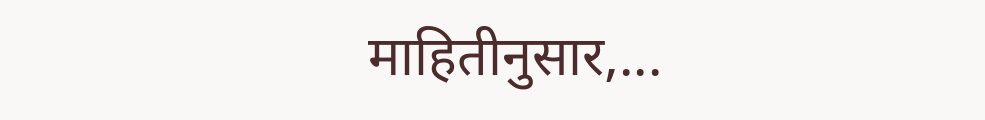माहितीनुसार,...